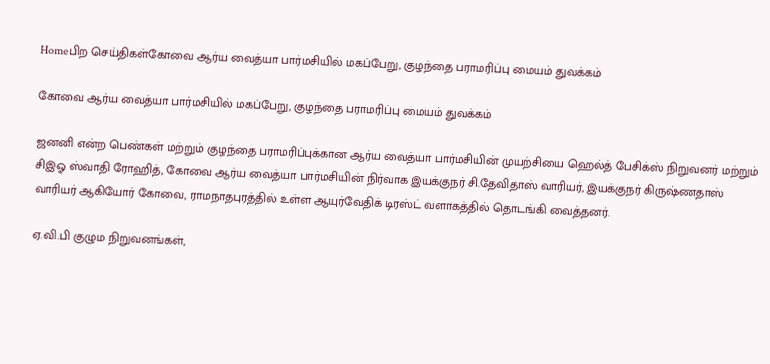Homeபிற செய்திகள்கோவை ஆர்ய வைத்யா பார்மசியில் மகப்பேறு, குழந்தை பராமரிப்பு மையம் துவக்கம்

கோவை ஆர்ய வைத்யா பார்மசியில் மகப்பேறு, குழந்தை பராமரிப்பு மையம் துவக்கம்

ஜனனி என்ற பெண்கள் மற்றும் குழந்தை பராமரிப்புக்கான ஆர்ய வைத்யா பார்மசியின் முயற்சியை ஹெல்த் பேசிக்ஸ் நிறுவனர் மற்றும் சிஇஓ ஸ்வாதி ரோஹித், கோவை ஆர்ய வைத்யா பார்மசியின் நிர்வாக இயக்குநர் சி.தேவிதாஸ் வாரியர், இயக்குநர் கிருஷ்ணதாஸ் வாரியர் ஆகியோர் கோவை, ராமநாதபுரத்தில் உள்ள ஆயுர்வேதிக் டிரஸ்ட் வளாகத்தில் தொடங்கி வைத்தனர்.

ஏ.வி.பி குழும நிறுவனங்கள்,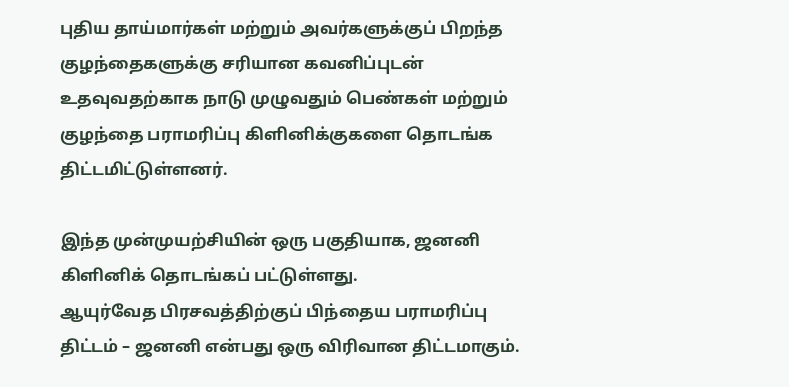புதிய தாய்மார்கள் மற்றும் அவர்களுக்குப் பிறந்த குழந்தைகளுக்கு சரியான கவனிப்புடன் உதவுவதற்காக நாடு முழுவதும் பெண்கள் மற்றும் குழந்தை பராமரிப்பு கிளினிக்குகளை தொடங்க திட்டமிட்டுள்ளனர்.

இந்த முன்முயற்சியின் ஒரு பகுதியாக, ஜனனி கிளினிக் தொடங்கப் பட்டுள்ளது.
ஆயுர்வேத பிரசவத்திற்குப் பிந்தைய பராமரிப்பு திட்டம் – ஜனனி என்பது ஒரு விரிவான திட்டமாகும்.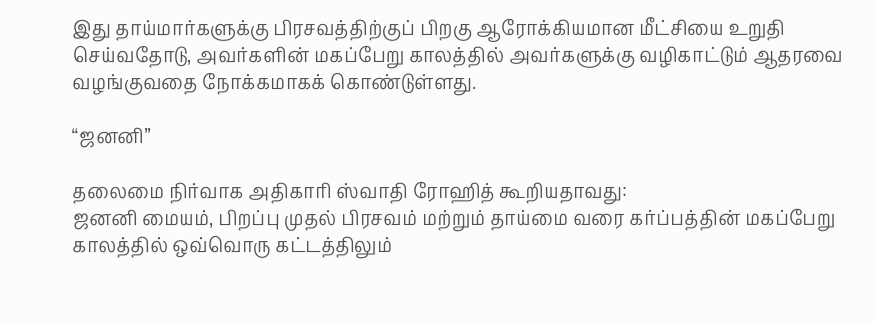இது தாய்மார்களுக்கு பிரசவத்திற்குப் பிறகு ஆரோக்கியமான மீட்சியை உறுதி செய்வதோடு, அவர்களின் மகப்பேறு காலத்தில் அவர்களுக்கு வழிகாட்டும் ஆதரவை வழங்குவதை நோக்கமாகக் கொண்டுள்ளது.

“ஜனனி”

தலைமை நிர்வாக அதிகாரி ஸ்வாதி ரோஹித் கூறியதாவது:
ஜனனி மையம், பிறப்பு முதல் பிரசவம் மற்றும் தாய்மை வரை கர்ப்பத்தின் மகப்பேறு காலத்தில் ஒவ்வொரு கட்டத்திலும்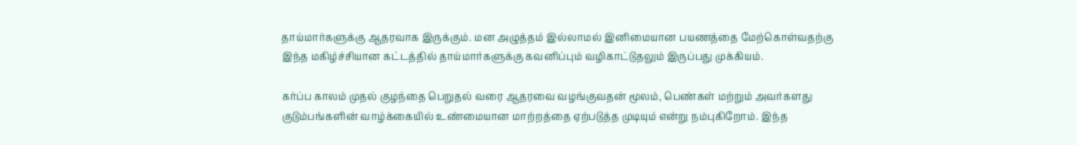தாய்மார்களுக்கு ஆதரவாக இருக்கும். மன அழுத்தம் இல்லாமல் இனிமையான பயணத்தை மேற்கொள்வதற்கு இந்த மகிழ்ச்சியான கட்டத்தில் தாய்மார்களுக்கு கவனிப்பும் வழிகாட்டுதலும் இருப்பது முக்கியம்.

கர்ப்ப காலம் முதல் குழந்தை பெறுதல் வரை ஆதரவை வழங்குவதன் மூலம், பெண்கள் மற்றும் அவர்களது குடும்பங்களின் வாழ்க்கையில் உண்மையான மாற்றத்தை ஏற்படுத்த முடியும் என்று நம்புகிறோம். இந்த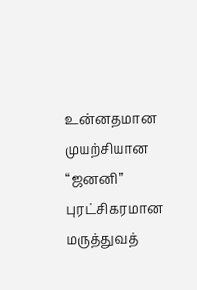உன்னதமான முயற்சியான “ஜனனி” புரட்சிகரமான மருத்துவத்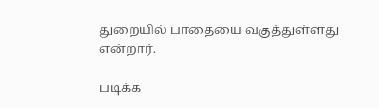துறையில் பாதையை வகுத்துள்ளது என்றார்.

படிக்க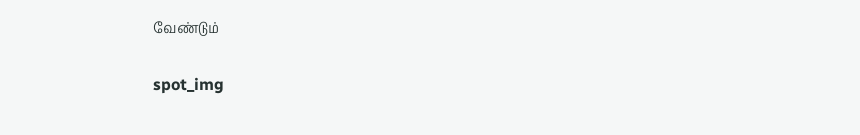வேண்டும்

spot_img